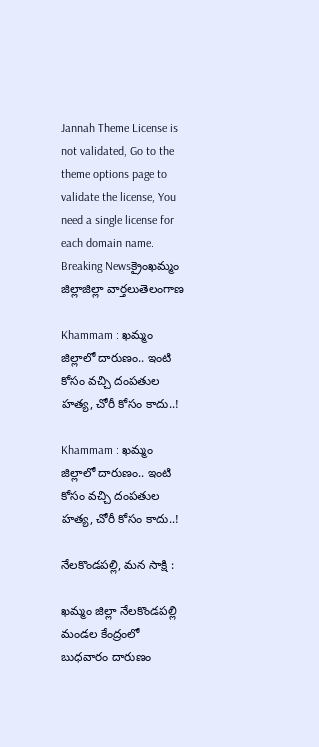Jannah Theme License is not validated, Go to the theme options page to validate the license, You need a single license for each domain name.
Breaking Newsక్రైంఖమ్మం జిల్లాజిల్లా వార్తలుతెలంగాణ

Khammam : ఖమ్మం జిల్లాలో దారుణం.. ఇంటి కోసం వచ్చి దంపతుల హత్య, చోరీ కోసం కాదు..!

Khammam : ఖమ్మం జిల్లాలో దారుణం.. ఇంటి కోసం వచ్చి దంపతుల హత్య, చోరీ కోసం కాదు..!

నేలకొండపల్లి, మన సాక్షి :

ఖమ్మం జిల్లా నేలకొండపల్లి మండల కేంద్రంలో బుధవారం దారుణం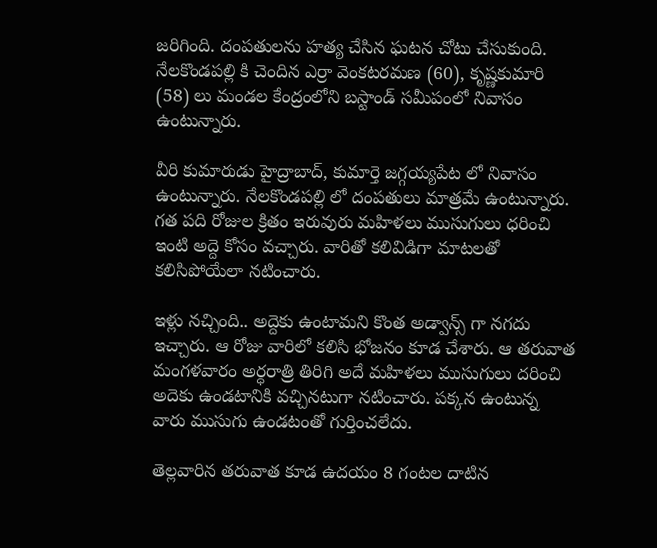జరిగింది. దంపతులను హత్య చేసిన ఘటన చోటు చేసుకుంది. నేలకొండపల్లి కి చెందిన ఎర్రా వెంకటరమణ (60), కృష్ణకుమారి (58) లు మండల కేంద్రంలోని బస్టాండ్ సమీపంలో నివాసం ఉంటున్నారు.

వీరి కుమారుడు హైద్రాబాద్, కుమార్తె జగ్గయ్యపేట లో నివాసం ఉంటున్నారు. నేలకొండపల్లి లో దంపతులు మాత్రమే ఉంటున్నారు. గత పది రోజుల క్రితం ఇరువురు మహిళలు ముసుగులు ధరించి ఇంటి అద్దె కోసం వచ్చారు. వారితో కలివిడిగా మాటలతో కలిసిపోయేలా నటించారు.

ఇళ్లు నచ్చింది.. అద్దెకు ఉంటామని కొంత అడ్వాన్స్ గా నగదు ఇచ్చారు. ఆ రోజు వారిలో కలిసి భోజనం కూడ చేశారు. ఆ తరువాత మంగళవారం అర్ధరాత్రి తిరిగి అదే మహిళలు ముసుగులు దరించి అదెకు ఉండటానికి వచ్చినటుగా నటించారు. పక్కన ఉంటున్న వారు ముసుగు ఉండటంతో గుర్తించలేదు.

తెల్లవారిన తరువాత కూడ ఉదయం 8 గంటల దాటిన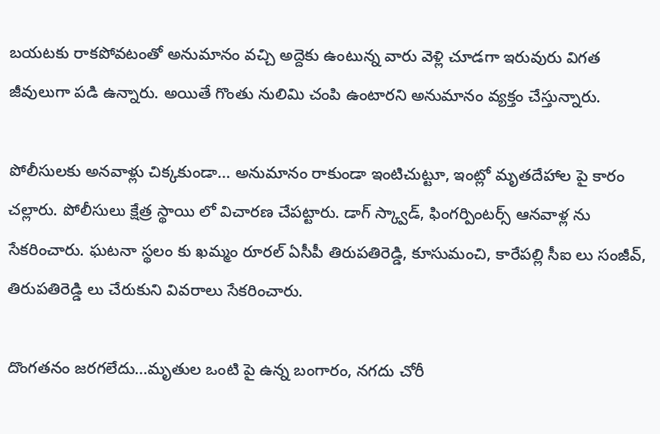బయటకు రాకపోవటంతో అనుమానం వచ్చి అద్దెకు ఉంటున్న వారు వెళ్లి చూడగా ఇరువురు విగత జీవులుగా పడి ఉన్నారు. అయితే గొంతు నులిమి చంపి ఉంటారని అనుమానం వ్యక్తం చేస్తున్నారు.

పోలీసులకు అనవాళ్లు చిక్కకుండా… అనుమానం రాకుండా ఇంటిచుట్టూ, ఇంట్లో మృతదేహాల పై కారం చల్లారు. పోలీసులు క్షేత్ర స్థాయి లో విచారణ చేపట్టారు. డాగ్ స్క్వాడ్, ఫింగర్పింటర్స్ ఆనవాళ్ల ను సేకరించారు. ఘటనా స్థలం కు ఖమ్మం రూరల్ ఏసీపీ తిరుపతిరెడ్డి, కూసుమంచి, కారేపల్లి సీఐ లు సంజీవ్, తిరుపతిరెడ్డి లు చేరుకుని వివరాలు సేకరించారు.

దొంగతనం జరగలేదు…మృతుల ఒంటి పై ఉన్న బంగారం, నగదు చోరీ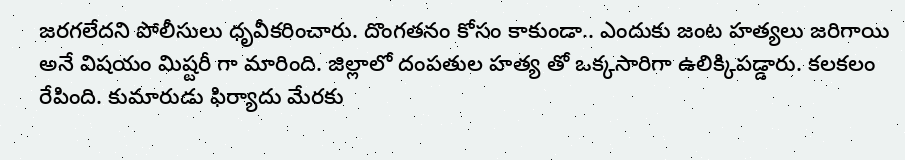జరగలేదని పోలీసులు ధృవీకరించారు. దొంగతనం కోసం కాకుండా.. ఎందుకు జంట హత్యలు జరిగాయి అనే విషయం మిష్టరీ గా మారింది. జిల్లాలో దంపతుల హత్య తో ఒక్కసారిగా ఉలిక్కిపడ్డారు. కలకలం రేపింది. కుమారుడు ఫిర్యాదు మేరకు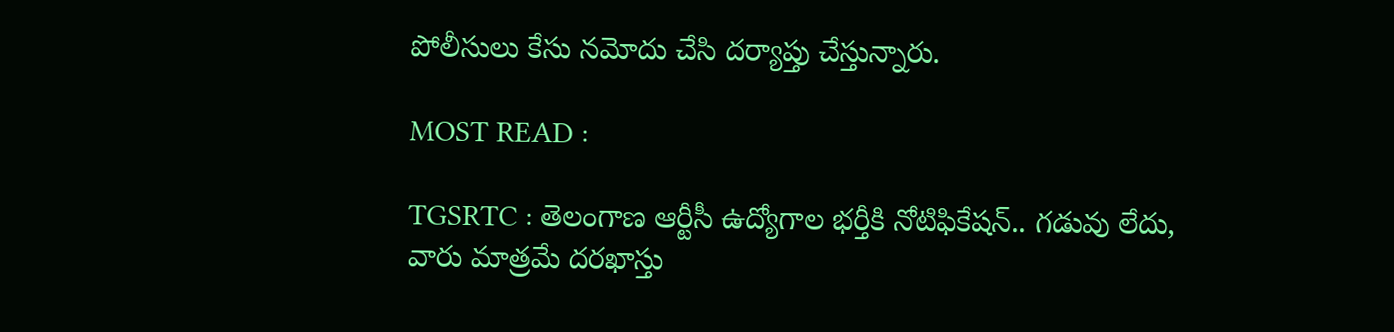పోలీసులు కేసు నమోదు చేసి దర్యాప్తు చేస్తున్నారు.

MOST READ :

TGSRTC : తెలంగాణ ఆర్టీసీ ఉద్యోగాల భర్తీకి నోటిఫికేషన్.. గడువు లేదు, వారు మాత్రమే దరఖాస్తు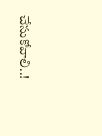చేసుకోవాలి..!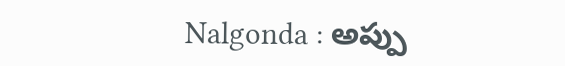Nalgonda : అప్పు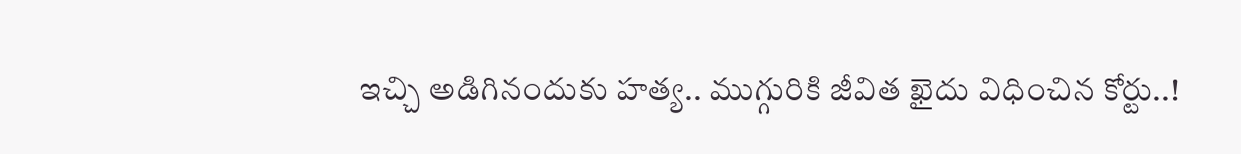ఇచ్చి అడిగినందుకు హత్య.. ముగ్గురికి జీవిత ఖైదు విధించిన కోర్టు..!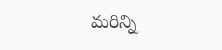మరిన్ని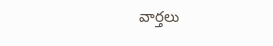వార్తలు